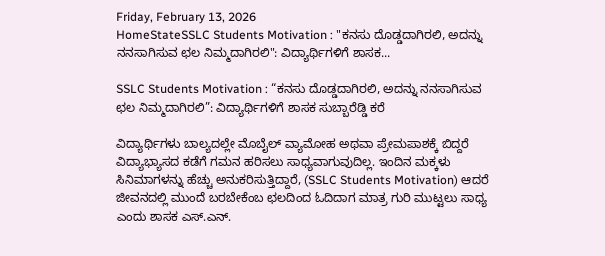Friday, February 13, 2026
HomeStateSSLC Students Motivation : "ಕನಸು ದೊಡ್ಡದಾಗಿರಲಿ, ಅದನ್ನು ನನಸಾಗಿಸುವ ಛಲ ನಿಮ್ಮದಾಗಿರಲಿ": ವಿದ್ಯಾರ್ಥಿಗಳಿಗೆ ಶಾಸಕ...

SSLC Students Motivation : “ಕನಸು ದೊಡ್ಡದಾಗಿರಲಿ, ಅದನ್ನು ನನಸಾಗಿಸುವ ಛಲ ನಿಮ್ಮದಾಗಿರಲಿ”: ವಿದ್ಯಾರ್ಥಿಗಳಿಗೆ ಶಾಸಕ ಸುಬ್ಬಾರೆಡ್ಡಿ ಕರೆ

ವಿದ್ಯಾರ್ಥಿಗಳು ಬಾಲ್ಯದಲ್ಲೇ ಮೊಬೈಲ್ ವ್ಯಾಮೋಹ ಅಥವಾ ಪ್ರೇಮಪಾಶಕ್ಕೆ ಬಿದ್ದರೆ ವಿದ್ಯಾಭ್ಯಾಸದ ಕಡೆಗೆ ಗಮನ ಹರಿಸಲು ಸಾಧ್ಯವಾಗುವುದಿಲ್ಲ. ಇಂದಿನ ಮಕ್ಕಳು ಸಿನಿಮಾಗಳನ್ನು ಹೆಚ್ಚು ಅನುಕರಿಸುತ್ತಿದ್ದಾರೆ, (SSLC Students Motivation) ಆದರೆ ಜೀವನದಲ್ಲಿ ಮುಂದೆ ಬರಬೇಕೆಂಬ ಛಲದಿಂದ ಓದಿದಾಗ ಮಾತ್ರ ಗುರಿ ಮುಟ್ಟಲು ಸಾಧ್ಯ ಎಂದು ಶಾಸಕ ಎಸ್.ಎನ್.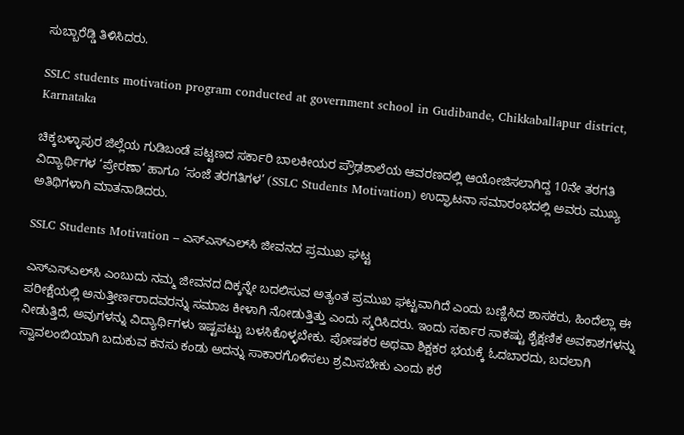ಸುಬ್ಬಾರೆಡ್ಡಿ ತಿಳಿಸಿದರು.

SSLC students motivation program conducted at government school in Gudibande, Chikkaballapur district, Karnataka

ಚಿಕ್ಕಬಳ್ಳಾಪುರ ಜಿಲ್ಲೆಯ ಗುಡಿಬಂಡೆ ಪಟ್ಟಣದ ಸರ್ಕಾರಿ ಬಾಲಕೀಯರ ಪ್ರೌಢಶಾಲೆಯ ಆವರಣದಲ್ಲಿ ಆಯೋಜಿಸಲಾಗಿದ್ದ 10ನೇ ತರಗತಿ ವಿದ್ಯಾರ್ಥಿಗಳ ‘ಪ್ರೇರಣಾ‘ ಹಾಗೂ ‘ಸಂಜೆ ತರಗತಿಗಳ’ (SSLC Students Motivation) ಉದ್ಘಾಟನಾ ಸಮಾರಂಭದಲ್ಲಿ ಅವರು ಮುಖ್ಯ ಅತಿಥಿಗಳಾಗಿ ಮಾತನಾಡಿದರು.

SSLC Students Motivation – ಎಸ್‌ಎಸ್‌ಎಲ್‌ಸಿ ಜೀವನದ ಪ್ರಮುಖ ಘಟ್ಟ

ಎಸ್‌ಎಸ್‌ಎಲ್‌ಸಿ ಎಂಬುದು ನಮ್ಮ ಜೀವನದ ದಿಕ್ಕನ್ನೇ ಬದಲಿಸುವ ಅತ್ಯಂತ ಪ್ರಮುಖ ಘಟ್ಟವಾಗಿದೆ ಎಂದು ಬಣ್ಣಿಸಿದ ಶಾಸಕರು, ಹಿಂದೆಲ್ಲಾ ಈ ಪರೀಕ್ಷೆಯಲ್ಲಿ ಅನುತ್ತೀರ್ಣರಾದವರನ್ನು ಸಮಾಜ ಕೀಳಾಗಿ ನೋಡುತ್ತಿತ್ತು ಎಂದು ಸ್ಮರಿಸಿದರು. ಇಂದು ಸರ್ಕಾರ ಸಾಕಷ್ಟು ಶೈಕ್ಷಣಿಕ ಅವಕಾಶಗಳನ್ನು ನೀಡುತ್ತಿದೆ, ಅವುಗಳನ್ನು ವಿದ್ಯಾರ್ಥಿಗಳು ಇಷ್ಟಪಟ್ಟು ಬಳಸಿಕೊಳ್ಳಬೇಕು. ಪೋಷಕರ ಅಥವಾ ಶಿಕ್ಷಕರ ಭಯಕ್ಕೆ ಓದಬಾರದು, ಬದಲಾಗಿ ಸ್ವಾವಲಂಬಿಯಾಗಿ ಬದುಕುವ ಕನಸು ಕಂಡು ಅದನ್ನು ಸಾಕಾರಗೊಳಿಸಲು ಶ್ರಮಿಸಬೇಕು ಎಂದು ಕರೆ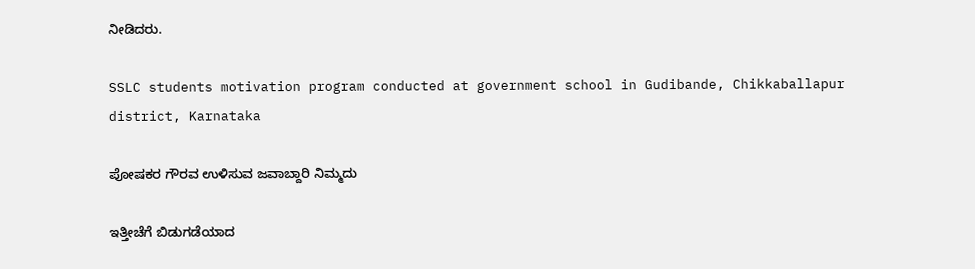ನೀಡಿದರು.

SSLC students motivation program conducted at government school in Gudibande, Chikkaballapur district, Karnataka

ಪೋಷಕರ ಗೌರವ ಉಳಿಸುವ ಜವಾಬ್ದಾರಿ ನಿಮ್ಮದು

ಇತ್ತೀಚೆಗೆ ಬಿಡುಗಡೆಯಾದ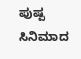ಪುಷ್ಪ ಸಿನಿಮಾದ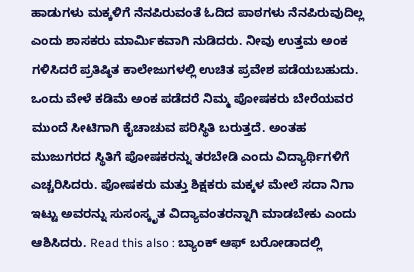ಹಾಡುಗಳು ಮಕ್ಕಳಿಗೆ ನೆನಪಿರುವಂತೆ ಓದಿದ ಪಾಠಗಳು ನೆನಪಿರುವುದಿಲ್ಲ ಎಂದು ಶಾಸಕರು ಮಾರ್ಮಿಕವಾಗಿ ನುಡಿದರು. ನೀವು ಉತ್ತಮ ಅಂಕ ಗಳಿಸಿದರೆ ಪ್ರತಿಷ್ಠಿತ ಕಾಲೇಜುಗಳಲ್ಲಿ ಉಚಿತ ಪ್ರವೇಶ ಪಡೆಯಬಹುದು. ಒಂದು ವೇಳೆ ಕಡಿಮೆ ಅಂಕ ಪಡೆದರೆ ನಿಮ್ಮ ಪೋಷಕರು ಬೇರೆಯವರ ಮುಂದೆ ಸೀಟಿಗಾಗಿ ಕೈಚಾಚುವ ಪರಿಸ್ಥಿತಿ ಬರುತ್ತದೆ. ಅಂತಹ ಮುಜುಗರದ ಸ್ಥಿತಿಗೆ ಪೋಷಕರನ್ನು ತರಬೇಡಿ ಎಂದು ವಿದ್ಯಾರ್ಥಿಗಳಿಗೆ ಎಚ್ಚರಿಸಿದರು. ಪೋಷಕರು ಮತ್ತು ಶಿಕ್ಷಕರು ಮಕ್ಕಳ ಮೇಲೆ ಸದಾ ನಿಗಾ ಇಟ್ಟು ಅವರನ್ನು ಸುಸಂಸ್ಕೃತ ವಿದ್ಯಾವಂತರನ್ನಾಗಿ ಮಾಡಬೇಕು ಎಂದು ಆಶಿಸಿದರು. Read this also : ಬ್ಯಾಂಕ್ ಆಫ್ ಬರೋಡಾದಲ್ಲಿ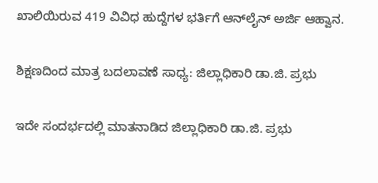ಖಾಲಿಯಿರುವ 419 ವಿವಿಧ ಹುದ್ದೆಗಳ ಭರ್ತಿಗೆ ಆನ್‌ಲೈನ್ ಅರ್ಜಿ ಆಹ್ವಾನ.

ಶಿಕ್ಷಣದಿಂದ ಮಾತ್ರ ಬದಲಾವಣೆ ಸಾಧ್ಯ: ಜಿಲ್ಲಾಧಿಕಾರಿ ಡಾ.ಜಿ. ಪ್ರಭು

ಇದೇ ಸಂದರ್ಭದಲ್ಲಿ ಮಾತನಾಡಿದ ಜಿಲ್ಲಾಧಿಕಾರಿ ಡಾ.ಜಿ. ಪ್ರಭು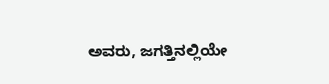ಅವರು, ಜಗತ್ತಿನಲ್ಲಿಯೇ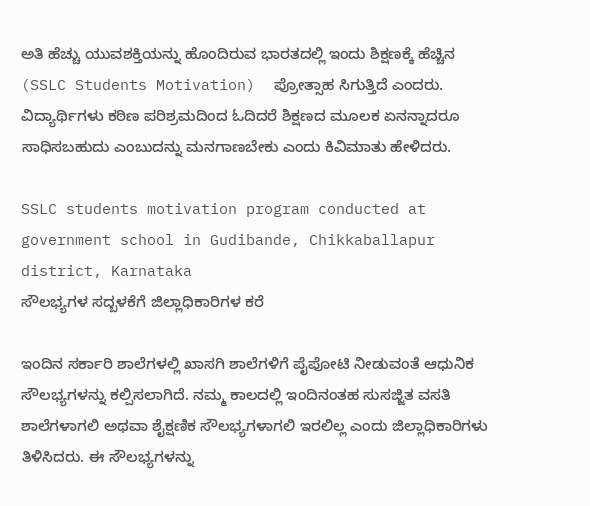ಅತಿ ಹೆಚ್ಚು ಯುವಶಕ್ತಿಯನ್ನು ಹೊಂದಿರುವ ಭಾರತದಲ್ಲಿ ಇಂದು ಶಿಕ್ಷಣಕ್ಕೆ ಹೆಚ್ಚಿನ (SSLC Students Motivation)  ಪ್ರೋತ್ಸಾಹ ಸಿಗುತ್ತಿದೆ ಎಂದರು. ವಿದ್ಯಾರ್ಥಿಗಳು ಕಠಿಣ ಪರಿಶ್ರಮದಿಂದ ಓದಿದರೆ ಶಿಕ್ಷಣದ ಮೂಲಕ ಏನನ್ನಾದರೂ ಸಾಧಿಸಬಹುದು ಎಂಬುದನ್ನು ಮನಗಾಣಬೇಕು ಎಂದು ಕಿವಿಮಾತು ಹೇಳಿದರು.

SSLC students motivation program conducted at government school in Gudibande, Chikkaballapur district, Karnataka
ಸೌಲಭ್ಯಗಳ ಸದ್ಬಳಕೆಗೆ ಜಿಲ್ಲಾಧಿಕಾರಿಗಳ ಕರೆ

ಇಂದಿನ ಸರ್ಕಾರಿ ಶಾಲೆಗಳಲ್ಲಿ ಖಾಸಗಿ ಶಾಲೆಗಳಿಗೆ ಪೈಪೋಟಿ ನೀಡುವಂತೆ ಆಧುನಿಕ ಸೌಲಭ್ಯಗಳನ್ನು ಕಲ್ಪಿಸಲಾಗಿದೆ. ನಮ್ಮ ಕಾಲದಲ್ಲಿ ಇಂದಿನಂತಹ ಸುಸಜ್ಜಿತ ವಸತಿ ಶಾಲೆಗಳಾಗಲಿ ಅಥವಾ ಶೈಕ್ಷಣಿಕ ಸೌಲಭ್ಯಗಳಾಗಲಿ ಇರಲಿಲ್ಲ ಎಂದು ಜಿಲ್ಲಾಧಿಕಾರಿಗಳು ತಿಳಿಸಿದರು. ಈ ಸೌಲಭ್ಯಗಳನ್ನು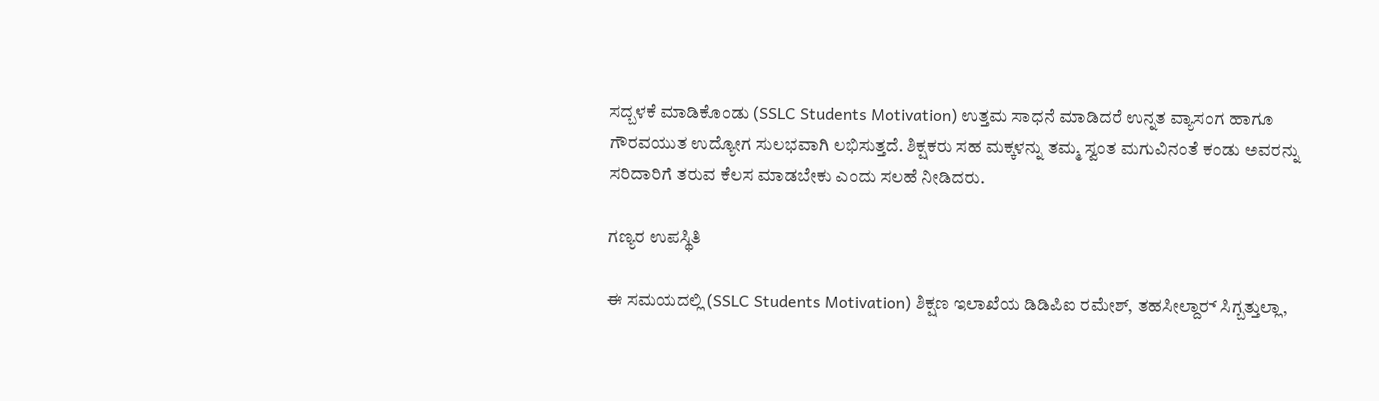ಸದ್ಬಳಕೆ ಮಾಡಿಕೊಂಡು (SSLC Students Motivation) ಉತ್ತಮ ಸಾಧನೆ ಮಾಡಿದರೆ ಉನ್ನತ ವ್ಯಾಸಂಗ ಹಾಗೂ ಗೌರವಯುತ ಉದ್ಯೋಗ ಸುಲಭವಾಗಿ ಲಭಿಸುತ್ತದೆ. ಶಿಕ್ಷಕರು ಸಹ ಮಕ್ಕಳನ್ನು ತಮ್ಮ ಸ್ವಂತ ಮಗುವಿನಂತೆ ಕಂಡು ಅವರನ್ನು ಸರಿದಾರಿಗೆ ತರುವ ಕೆಲಸ ಮಾಡಬೇಕು ಎಂದು ಸಲಹೆ ನೀಡಿದರು.

ಗಣ್ಯರ ಉಪಸ್ಥಿತಿ

ಈ ಸಮಯದಲ್ಲಿ (SSLC Students Motivation) ಶಿಕ್ಷಣ ಇಲಾಖೆಯ ಡಿಡಿಪಿಐ ರಮೇಶ್, ತಹಸೀಲ್ದಾರ್‍ ಸಿಗ್ಬತ್ತುಲ್ಲಾ,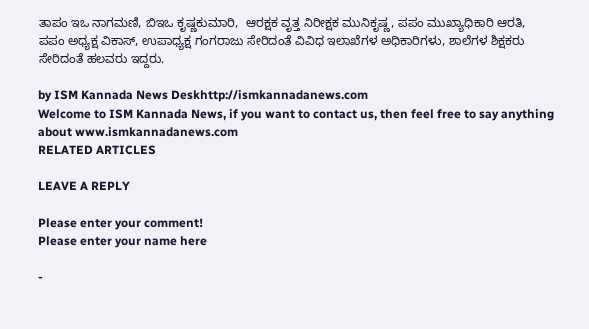ತಾಪಂ ಇಒ ನಾಗಮಣಿ, ಬಿಇಒ ಕೃಷ್ಣಕುಮಾರಿ,  ಆರಕ್ಷಕ ವೃತ್ತ ನಿರೀಕ್ಷಕ ಮುನಿಕೃಷ್ಣ, ಪಪಂ ಮುಖ್ಯಾಧಿಕಾರಿ ಆರತಿ, ಪಪಂ ಅಧ್ಯಕ್ಷ ವಿಕಾಸ್, ಉಪಾಧ್ಯಕ್ಷ ಗಂಗರಾಜು ಸೇರಿದಂತೆ ವಿವಿಧ ಇಲಾಖೆಗಳ ಅಧಿಕಾರಿಗಳು, ಶಾಲೆಗಳ ಶಿಕ್ಷಕರು ಸೇರಿದಂತೆ ಹಲವರು ಇದ್ದರು.

by ISM Kannada News Deskhttp://ismkannadanews.com
Welcome to ISM Kannada News, if you want to contact us, then feel free to say anything about www.ismkannadanews.com
RELATED ARTICLES

LEAVE A REPLY

Please enter your comment!
Please enter your name here

-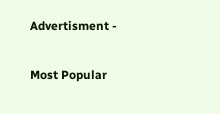Advertisment -

Most Popular